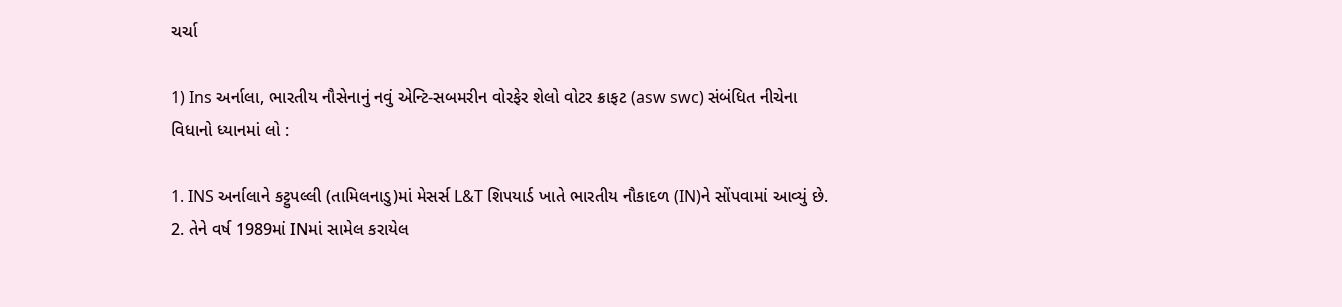ચર્ચા

1) Ins અર્નાલા, ભારતીય નૌસેનાનું નવું એન્ટિ-સબમરીન વોરફેર શેલો વોટર ક્રાફટ (asw swc) સંબંધિત નીચેના વિધાનો ધ્યાનમાં લો :

1. INS અર્નાલાને કટ્ટુપલ્લી (તામિલનાડુ)માં મેસર્સ L&T શિપયાર્ડ ખાતે ભારતીય નૌકાદળ (IN)ને સોંપવામાં આવ્યું છે.
2. તેને વર્ષ 1989માં INમાં સામેલ કરાયેલ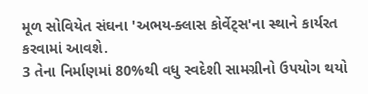મૂળ સોવિયેત સંઘના 'અભય-ક્લાસ કોર્વેટ્સ'ના સ્થાને કાર્યરત કરવામાં આવશે.
3 તેના નિર્માણમાં 80%થી વધુ સ્વદેશી સામગ્રીનો ઉપયોગ થયો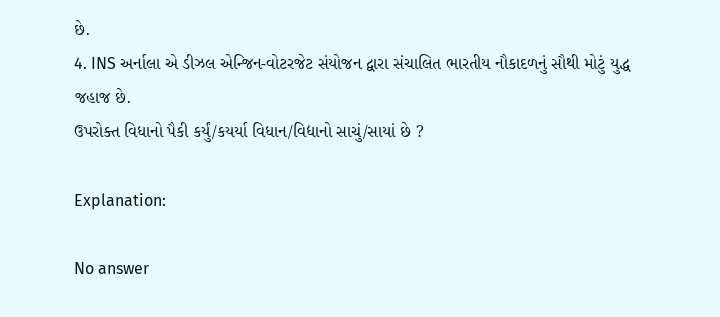છે.
4. INS અર્નાલા એ ડીઝલ એન્જિન-વોટરજેટ સંયોજન દ્વારા સંચાલિત ભારતીય નૌકાદળનું સૌથી મોટું યુદ્ધ જહાજ છે.
ઉપરોક્ત વિધાનો પૈકી કર્યું/કયર્યા વિધાન/વિદ્યાનો સાચું/સાયાં છે ?

Explanation:

No answer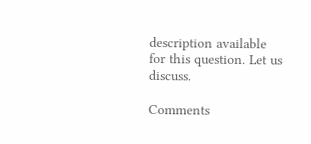description available for this question. Let us discuss.

Comments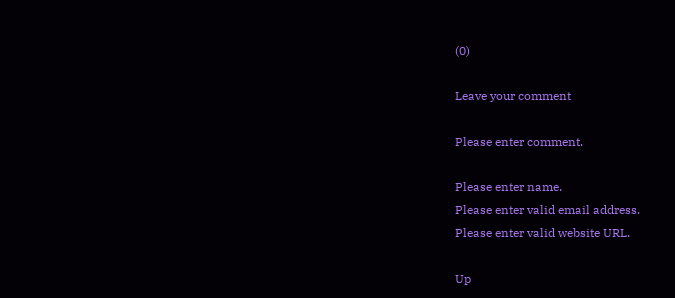(0)

Leave your comment

Please enter comment.

Please enter name.
Please enter valid email address.
Please enter valid website URL.

Up